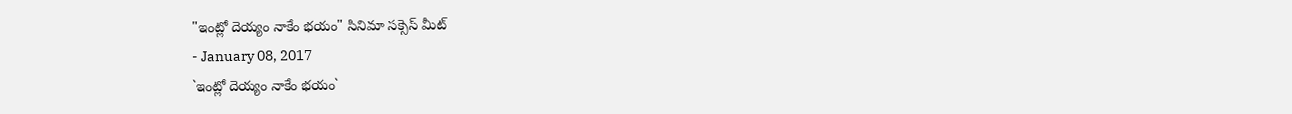"ఇంట్లో దెయ్యం నాకేం భయం" సినిమా సక్సెస్ మీట్
- January 08, 2017
`ఇంట్లో దెయ్యం నాకేం భయం`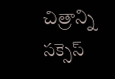చిత్రాన్ని సక్సెస్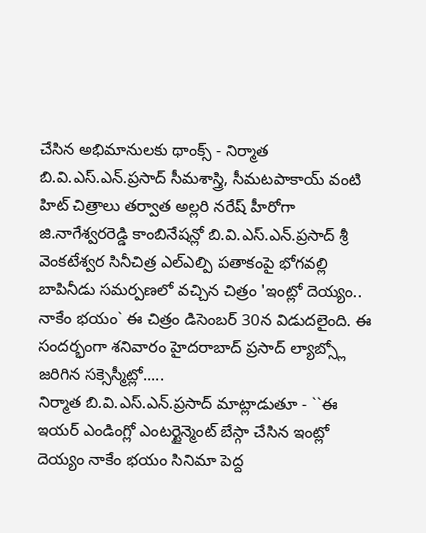చేసిన అభిమానులకు థాంక్స్ - నిర్మాత బి.వి.ఎస్.ఎన్.ప్రసాద్ సీమశాస్త్రి, సీమటపాకాయ్ వంటి హిట్ చిత్రాలు తర్వాత అల్లరి నరేష్ హీరోగా జి.నాగేశ్వరరెడ్డి కాంబినేషన్లో బి.వి.ఎస్.ఎన్.ప్రసాద్ శ్రీ వెంకటేశ్వర సినీచిత్ర ఎల్ఎల్పి పతాకంపై భోగవల్లి బాపినీడు సమర్పణలో వచ్చిన చిత్రం 'ఇంట్లో దెయ్యం.. నాకేం భయం` ఈ చిత్రం డిసెంబర్ 30న విడుదలైంది. ఈ సందర్భంగా శనివారం హైదరాబాద్ ప్రసాద్ ల్యాబ్స్లో జరిగిన సక్సెస్మీట్లో.....
నిర్మాత బి.వి.ఎస్.ఎన్.ప్రసాద్ మాట్లాడుతూ - ``ఈ ఇయర్ ఎండింగ్లో ఎంటర్టైన్మెంట్ బేస్గా చేసిన ఇంట్లో దెయ్యం నాకేం భయం సినిమా పెద్ద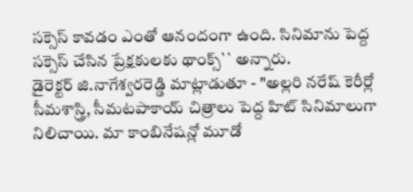సక్సెస్ కావడం ఎంతో ఆనందంగా ఉంది. సినిమాను పెద్ద సక్సెస్ చేసిన ప్రేక్షకులకు థాంక్స్`` అన్నారు.
డైరెక్టర్ జి.నాగేశ్వరరెడ్డి మాట్లాడుతూ - "అల్లరి నరేష్ కెరీర్లో సీమశాస్త్రి, సీమటపాకాయ్ చిత్రాలు పెద్ద హిట్ సినిమాలుగా నిలిచాయి. మా కాంబినేషన్లో మూడో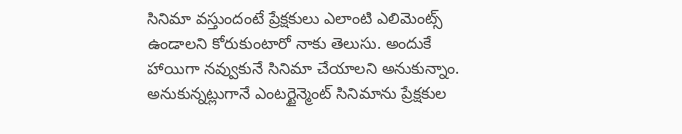సినిమా వస్తుందంటే ప్రేక్షకులు ఎలాంటి ఎలిమెంట్స్ ఉండాలని కోరుకుంటారో నాకు తెలుసు. అందుకే హాయిగా నవ్వుకునే సినిమా చేయాలని అనుకున్నాం. అనుకున్నట్లుగానే ఎంటర్టైన్మెంట్ సినిమాను ప్రేక్షకుల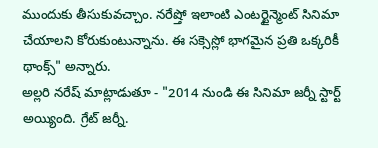ముందుకు తీసుకువచ్చాం. నరేష్తో ఇలాంటి ఎంటర్టైన్మెంట్ సినిమా చేయాలని కోరుకుంటున్నాను. ఈ సక్సెస్లో భాగమైన ప్రతి ఒక్కరికీ థాంక్స్" అన్నారు.
అల్లరి నరేష్ మాట్లాడుతూ - "2014 నుండి ఈ సినిమా జర్నీ స్టార్ట్ అయ్యింది. గ్రేట్ జర్నీ.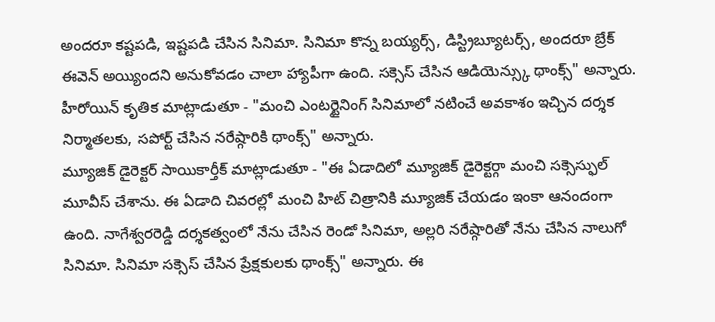అందరూ కష్టపడి, ఇష్టపడి చేసిన సినిమా. సినిమా కొన్న బయ్యర్స్, డిస్ట్రిబ్యూటర్స్, అందరూ బ్రేక్ ఈవెన్ అయ్యిందని అనుకోవడం చాలా హ్యాపీగా ఉంది. సక్సెస్ చేసిన ఆడియెన్స్కు థాంక్స్" అన్నారు.
హీరోయిన్ కృతిక మాట్లాడుతూ - "మంచి ఎంటర్టైనింగ్ సినిమాలో నటించే అవకాశం ఇచ్చిన దర్శక నిర్మాతలకు, సపోర్ట్ చేసిన నరేష్గారికి థాంక్స్" అన్నారు.
మ్యూజిక్ డైరెక్టర్ సాయికార్తీక్ మాట్లాడుతూ - "ఈ ఏడాదిలో మ్యూజిక్ డైరెక్టర్గా మంచి సక్సెస్ఫుల్ మూవీస్ చేశాను. ఈ ఏడాది చివరల్లో మంచి హిట్ చిత్రానికి మ్యూజిక్ చేయడం ఇంకా ఆనందంగా ఉంది. నాగేశ్వరరెడ్డి దర్శకత్వంలో నేను చేసిన రెండో సినిమా, అల్లరి నరేష్గారితో నేను చేసిన నాలుగో సినిమా. సినిమా సక్సెస్ చేసిన ప్రేక్షకులకు థాంక్స్" అన్నారు. ఈ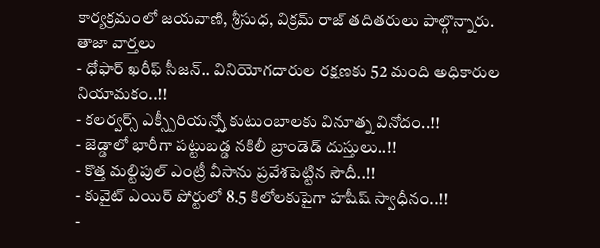కార్యక్రమంలో జయవాణి, శ్రీసుధ, విక్రమ్ రాజ్ తదితరులు పాల్గొన్నారు.
తాజా వార్తలు
- ధోఫార్ ఖరీఫ్ సీజన్.. వినియోగదారుల రక్షణకు 52 మంది అధికారుల నియామకం..!!
- కలర్వర్స్ ఎక్స్పీరియన్స్తో కుటుంబాలకు వినూత్న వినోదం..!!
- జెడ్డాలో భారీగా పట్టుబడ్డ నకిలీ బ్రాండెడ్ దుస్తులు..!!
- కొత్త మల్టిపుల్ ఎంట్రీ వీసాను ప్రవేశపెట్టిన సౌదీ..!!
- కువైట్ ఎయిర్ పోర్టులో 8.5 కిలోలకుపైగా హషీష్ స్వాధీనం..!!
-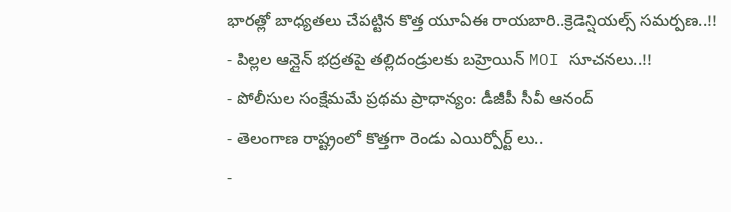భారత్లో బాధ్యతలు చేపట్టిన కొత్త యూఏఈ రాయబారి..క్రెడెన్షియల్స్ సమర్పణ..!!
- పిల్లల ఆన్లైన్ భద్రతపై తల్లిదండ్రులకు బహ్రెయిన్ MOI సూచనలు..!!
- పోలీసుల సంక్షేమమే ప్రథమ ప్రాధాన్యం: డీజీపీ సీవీ ఆనంద్
- తెలంగాణ రాష్ట్రంలో కొత్తగా రెండు ఎయిర్పోర్ట్ లు..
-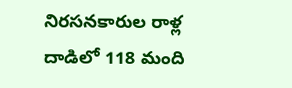నిరసనకారుల రాళ్ల దాడిలో 118 మంది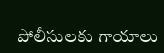పోలీసులకు గాయాలు